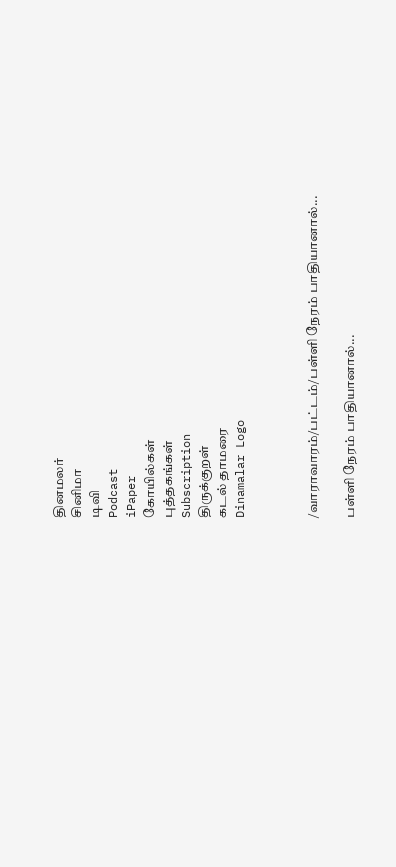தினமலர்
சினிமா
டிவி
Podcast
iPaper
கோயில்கள்
புத்தகங்கள்
Subscription
திருக்குறள்
கடல் தாமரை
Dinamalar Logo



/வாராவாரம்/பட்டம்/பள்ளி நேரம் பாதியானால்...

பள்ளி நேரம் பாதியானால்...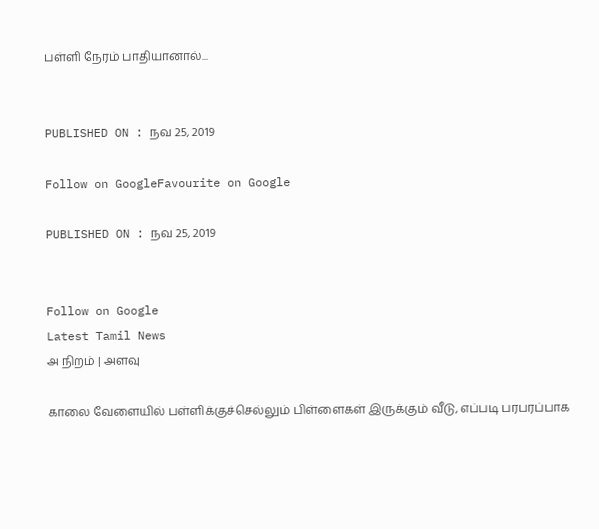பள்ளி நேரம் பாதியானால்...


PUBLISHED ON : நவ 25, 2019

Follow on GoogleFavourite on Google

PUBLISHED ON : நவ 25, 2019


Follow on Google
Latest Tamil News
அ நிறம் | அளவு

காலை வேளையில் பள்ளிக்குச்செல்லும் பிள்ளைகள் இருக்கும் வீடு, எப்படி பரபரப்பாக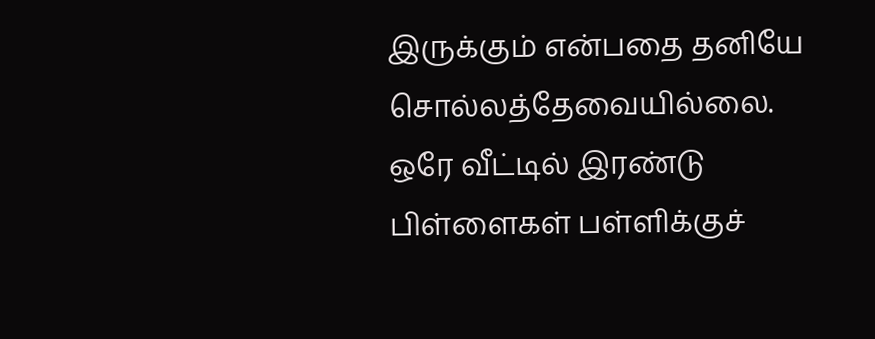இருக்கும் என்பதை தனியே சொல்லத்தேவையில்லை. ஒரே வீட்டில் இரண்டு பிள்ளைகள் பள்ளிக்குச்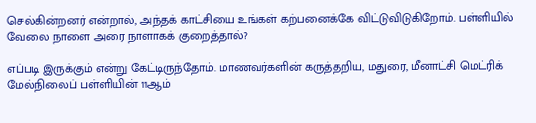செல்கின்றனர் என்றால், அந்தக் காட்சியை உங்கள் கற்பனைக்கே விட்டுவிடுகிறோம். பள்ளியில் வேலை நாளை அரை நாளாகக் குறைத்தால்?

எப்படி இருக்கும் என்று கேட்டிருந்தோம். மாணவர்களின் கருத்தறிய, மதுரை, மீனாட்சி மெட்ரிக் மேல்நிலைப் பள்ளியின் 11ஆம்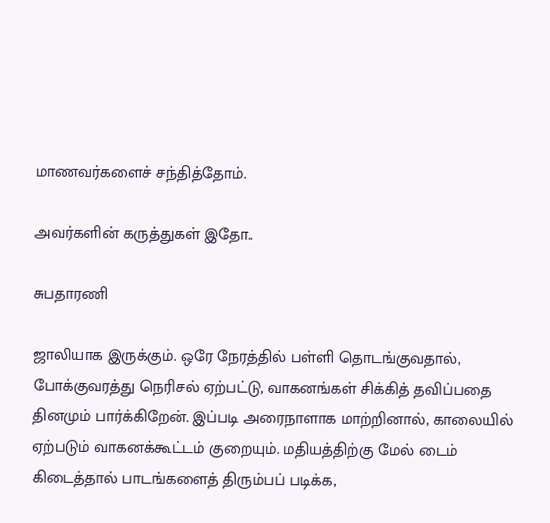மாணவர்களைச் சந்தித்தோம்.

அவர்களின் கருத்துகள் இதோ..

சுபதாரணி

ஜாலியாக இருக்கும். ஒரே நேரத்தில் பள்ளி தொடங்குவதால், போக்குவரத்து நெரிசல் ஏற்பட்டு, வாகனங்கள் சிக்கித் தவிப்பதை தினமும் பார்க்கிறேன். இப்படி அரைநாளாக மாற்றினால், காலையில் ஏற்படும் வாகனக்கூட்டம் குறையும். மதியத்திற்கு மேல் டைம் கிடைத்தால் பாடங்களைத் திரும்பப் படிக்க,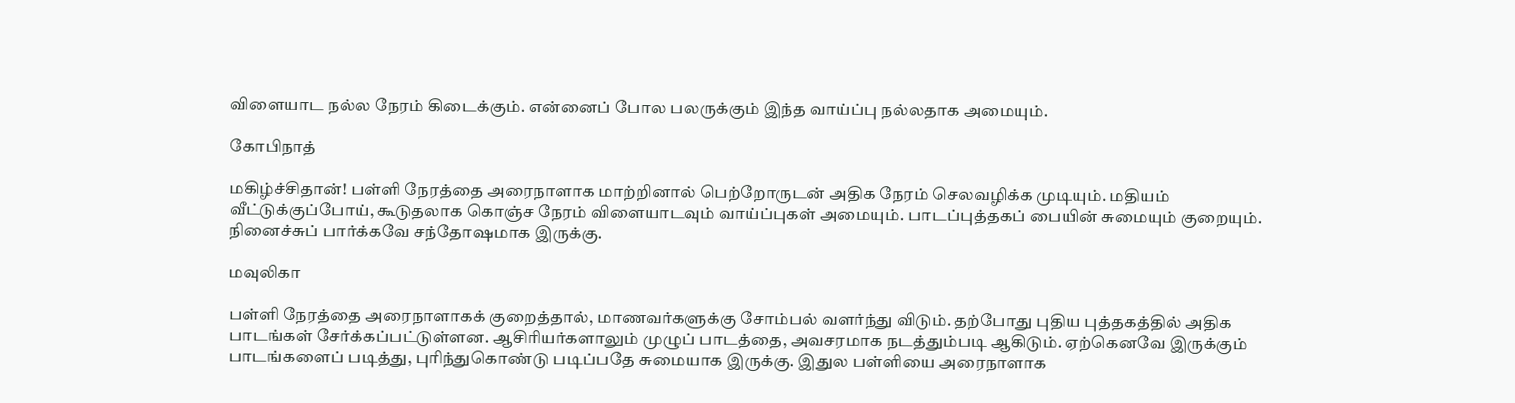விளையாட நல்ல நேரம் கிடைக்கும். என்னைப் போல பலருக்கும் இந்த வாய்ப்பு நல்லதாக அமையும்.

கோபிநாத்

மகிழ்ச்சிதான்! பள்ளி நேரத்தை அரைநாளாக மாற்றினால் பெற்றோருடன் அதிக நேரம் செலவழிக்க முடியும். மதியம் வீட்டுக்குப்போய், கூடுதலாக கொஞ்ச நேரம் விளையாடவும் வாய்ப்புகள் அமையும். பாடப்புத்தகப் பையின் சுமையும் குறையும். நினைச்சுப் பார்க்கவே சந்தோஷமாக இருக்கு.

மவுலிகா

பள்ளி நேரத்தை அரைநாளாகக் குறைத்தால், மாணவர்களுக்கு சோம்பல் வளர்ந்து விடும். தற்போது புதிய புத்தகத்தில் அதிக பாடங்கள் சேர்க்கப்பட்டுள்ளன. ஆசிரியர்களாலும் முழுப் பாடத்தை, அவசரமாக நடத்தும்படி ஆகிடும். ஏற்கெனவே இருக்கும் பாடங்களைப் படித்து, புரிந்துகொண்டு படிப்பதே சுமையாக இருக்கு. இதுல பள்ளியை அரைநாளாக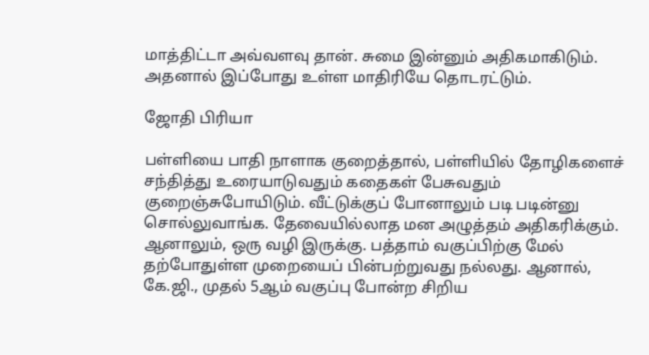மாத்திட்டா அவ்வளவு தான். சுமை இன்னும் அதிகமாகிடும். அதனால் இப்போது உள்ள மாதிரியே தொடரட்டும்.

ஜோதி பிரியா

பள்ளியை பாதி நாளாக குறைத்தால், பள்ளியில் தோழிகளைச் சந்தித்து உரையாடுவதும் கதைகள் பேசுவதும் குறைஞ்சுபோயிடும். வீட்டுக்குப் போனாலும் படி படின்னு சொல்லுவாங்க. தேவையில்லாத மன அழுத்தம் அதிகரிக்கும். ஆனாலும், ஒரு வழி இருக்கு. பத்தாம் வகுப்பிற்கு மேல் தற்போதுள்ள முறையைப் பின்பற்றுவது நல்லது. ஆனால், கே.ஜி., முதல் 5ஆம் வகுப்பு போன்ற சிறிய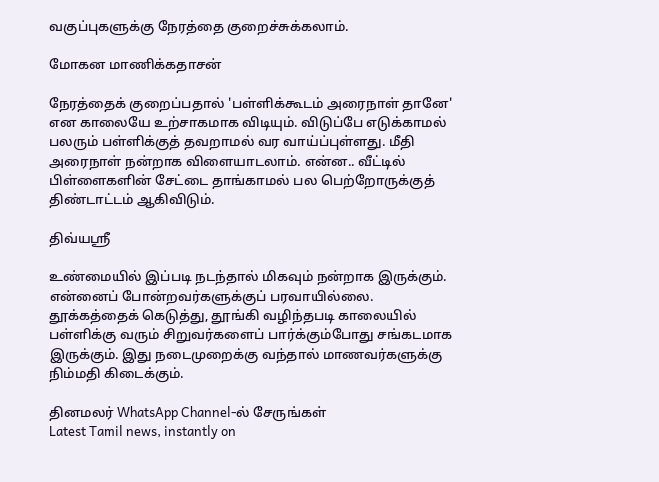வகுப்புகளுக்கு நேரத்தை குறைச்சுக்கலாம்.

மோகன மாணிக்கதாசன்

நேரத்தைக் குறைப்பதால் 'பள்ளிக்கூடம் அரைநாள் தானே' என காலையே உற்சாகமாக விடியும். விடுப்பே எடுக்காமல் பலரும் பள்ளிக்குத் தவறாமல் வர வாய்ப்புள்ளது. மீதி அரைநாள் நன்றாக விளையாடலாம். என்ன.. வீட்டில் பிள்ளைகளின் சேட்டை தாங்காமல் பல பெற்றோருக்குத் திண்டாட்டம் ஆகிவிடும்.

திவ்யஸ்ரீ

உண்மையில் இப்படி நடந்தால் மிகவும் நன்றாக இருக்கும். என்னைப் போன்றவர்களுக்குப் பரவாயில்லை. தூக்கத்தைக் கெடுத்து, தூங்கி வழிந்தபடி காலையில் பள்ளிக்கு வரும் சிறுவர்களைப் பார்க்கும்போது சங்கடமாக இருக்கும். இது நடைமுறைக்கு வந்தால் மாணவர்களுக்கு நிம்மதி கிடைக்கும்.

தினமலர் WhatsApp Channel-ல் சேருங்கள்
Latest Tamil news, instantly on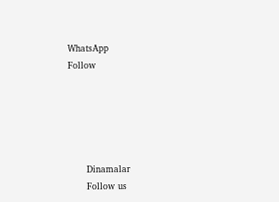WhatsApp
Follow





      Dinamalar
      Follow us